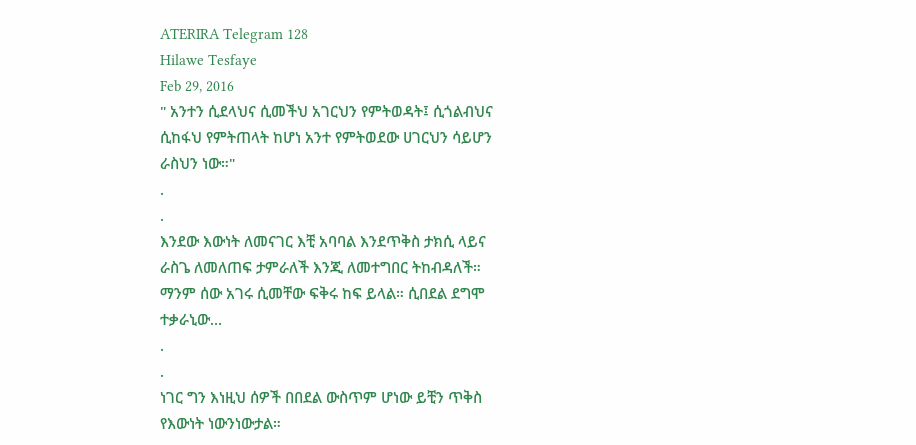ATERIRA Telegram 128
Hilawe Tesfaye
Feb 29, 2016
" አንተን ሲደላህና ሲመችህ አገርህን የምትወዳት፤ ሲጎልብህና
ሲከፋህ የምትጠላት ከሆነ አንተ የምትወደው ሀገርህን ሳይሆን
ራስህን ነው።"
.
.
እንደው እውነት ለመናገር እቺ አባባል እንደጥቅስ ታክሲ ላይና
ራስጌ ለመለጠፍ ታምራለች እንጂ ለመተግበር ትከብዳለች።
ማንም ሰው አገሩ ሲመቸው ፍቅሩ ከፍ ይላል። ሲበደል ደግሞ
ተቃራኒው...
.
.
ነገር ግን እነዚህ ሰዎች በበደል ውስጥም ሆነው ይቺን ጥቅስ
የእውነት ነውንነውታል።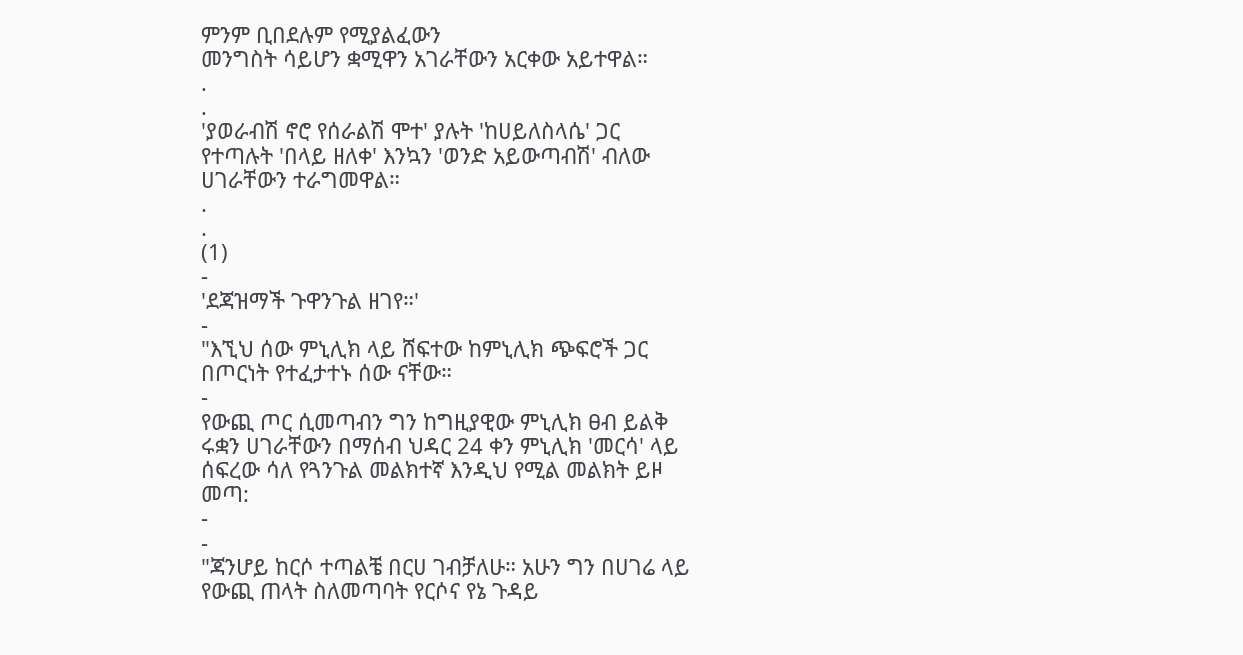ምንም ቢበደሉም የሚያልፈውን
መንግስት ሳይሆን ቋሚዋን አገራቸውን አርቀው አይተዋል።
.
.
'ያወራብሽ ኖሮ የሰራልሽ ሞተ' ያሉት 'ከሀይለስላሴ' ጋር
የተጣሉት 'በላይ ዘለቀ' እንኳን 'ወንድ አይውጣብሽ' ብለው
ሀገራቸውን ተራግመዋል።
.
.
(1)
-
'ደጃዝማች ጉዋንጉል ዘገየ።'
-
"እኚህ ሰው ምኒሊክ ላይ ሸፍተው ከምኒሊክ ጭፍሮች ጋር
በጦርነት የተፈታተኑ ሰው ናቸው።
-
የውጪ ጦር ሲመጣብን ግን ከግዚያዊው ምኒሊክ ፀብ ይልቅ
ሩቋን ሀገራቸውን በማሰብ ህዳር 24 ቀን ምኒሊክ 'መርሳ' ላይ
ሰፍረው ሳለ የጓንጉል መልክተኛ እንዲህ የሚል መልክት ይዞ
መጣ:
-
-
"ጃንሆይ ከርሶ ተጣልቼ በርሀ ገብቻለሁ። አሁን ግን በሀገሬ ላይ
የውጪ ጠላት ስለመጣባት የርሶና የኔ ጉዳይ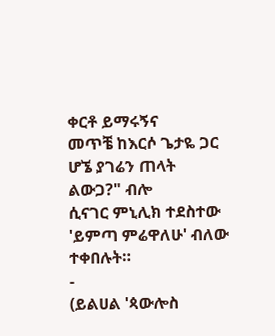ቀርቶ ይማሩኝና
መጥቼ ከእርሶ ጌታዬ ጋር ሆኜ ያገሬን ጠላት ልውጋ?" ብሎ
ሲናገር ምኒሊክ ተደስተው 'ይምጣ ምሬዋለሁ' ብለው
ተቀበሉት።
-
(ይልሀል 'ጳውሎስ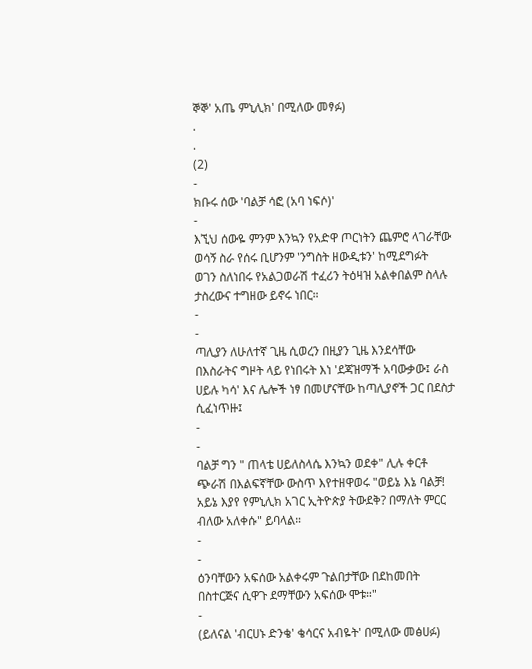ኞኞ' አጤ ምኒሊክ' በሚለው መፃፉ)
.
.
(2)
-
ክቡሩ ሰው 'ባልቻ ሳፎ (አባ ነፍሶ)'
-
እኚህ ሰውዬ ምንም እንኳን የአድዋ ጦርነትን ጨምሮ ላገራቸው
ወሳኝ ስራ የሰሩ ቢሆንም 'ንግስት ዘውዲቱን' ከሚደግፉት
ወገን ስለነበሩ የአልጋወራሽ ተፈሪን ትዕዛዝ አልቀበልም ስላሉ
ታስረውና ተግዘው ይኖሩ ነበር።
-
-
ጣሊያን ለሁለተኛ ጊዜ ሲወረን በዚያን ጊዜ እንደሳቸው
በእስራትና ግዞት ላይ የነበሩት እነ 'ደጃዝማች አባውቃው፤ ራስ
ሀይሉ ካሳ' እና ሌሎች ነፃ በመሆናቸው ከጣሊያኖች ጋር በደስታ
ሲፈነጥዙ፤
-
-
ባልቻ ግን " ጠላቴ ሀይለስላሴ እንኳን ወደቀ" ሊሉ ቀርቶ
ጭራሽ በእልፍኛቸው ውስጥ እየተዘዋወሩ "ወይኔ እኔ ባልቻ!
አይኔ እያየ የምኒሊክ አገር ኢትዮጵያ ትውደቅ? በማለት ምርር
ብለው አለቀሱ" ይባላል።
-
-
ዕንባቸውን አፍሰው አልቀሩም ጉልበታቸው በደከመበት
በስተርጅና ሲዋጉ ደማቸውን አፍሰው ሞቱ።"
-
(ይለናል 'ብርሀኑ ድንቄ' ቄሳርና አብዬት' በሚለው መፅሀፉ)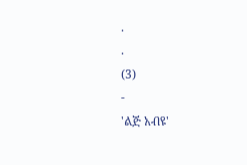.
.
(3)
-
'ልጅ አብዩ'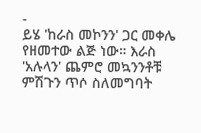-
ይሄ 'ከራስ መኮንን' ጋር መቀሌ የዘመተው ልጅ ነው። እራስ
'አሉላን' ጨምሮ መኳንንቶቹ ምሽጉን ጥሶ ስለመግባት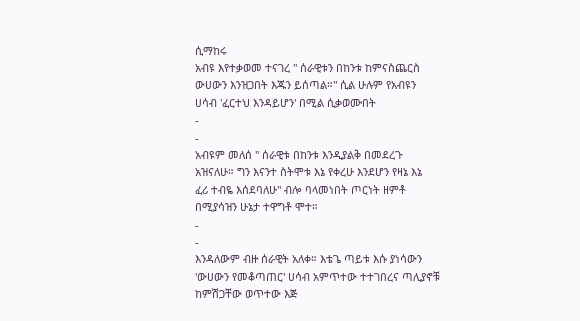ሲማከሩ
አብዩ እየተቃወመ ተናገረ " ሰራዊቱን በከንቱ ከምናስጨርስ
ውሀውን እንዝጋበት እጁን ይሰጣል።" ሲል ሁሉም የአብዩን
ሀሳብ 'ፈርተህ እንዳይሆን' በሚል ሲቃወሙበት
-
-
አብዩም መለሰ " ሰራዊቱ በከንቱ እንዲያልቅ በመደረጉ
አዝናለሁ። ግን እናንተ ስትሞቱ እኔ የቀረሁ እንደሆን የዛኔ እኔ
ፈሪ ተብዬ እሰደባለሁ" ብሎ ባላመነበት ጦርነት ዘምቶ
በሚያሳዝን ሁኔታ ተዋግቶ ሞተ።
-
-
እንዳለውም ብዙ ሰራዊት አለቀ። እቴጌ ጣይቱ እሱ ያነሳውን
'ውሀውን የመቆጣጠር' ሀሳብ አምጥተው ተተገበረና ጣሊያኖቹ
ከምሽጋቸው ወጥተው እጅ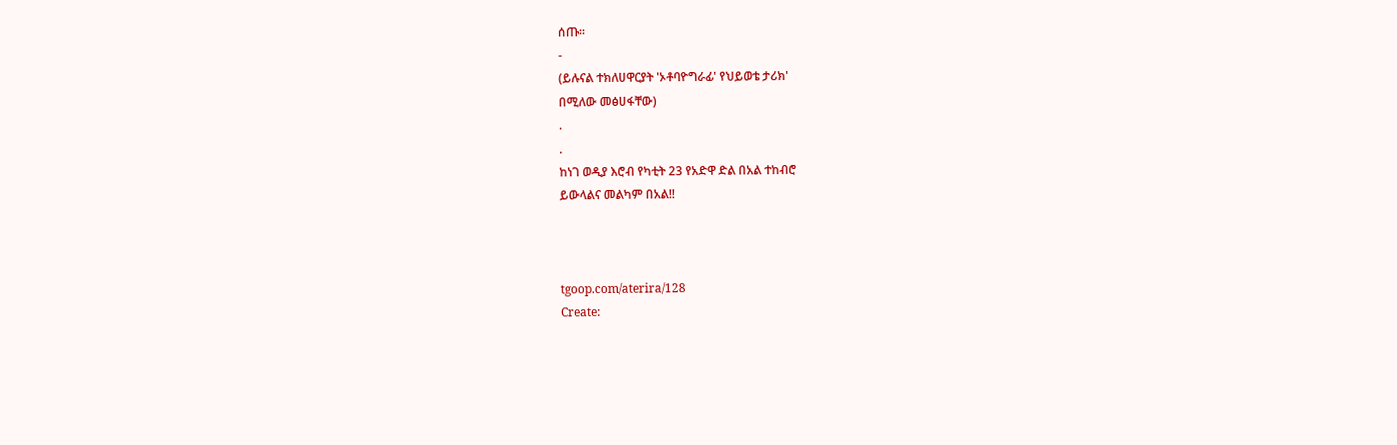ሰጡ።
-
(ይሉናል ተክለሀዋርያት 'ኦቶባዮግራፊ' የህይወቴ ታሪክ'
በሚለው መፅሀፋቸው)
.
.
ከነገ ወዲያ እሮብ የካቲት 23 የአድዋ ድል በአል ተከብሮ
ይውላልና መልካም በአል!!



tgoop.com/aterira/128
Create: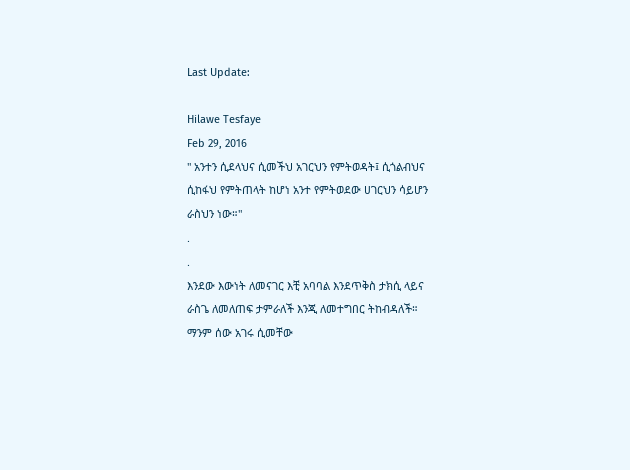Last Update:

Hilawe Tesfaye
Feb 29, 2016
" አንተን ሲደላህና ሲመችህ አገርህን የምትወዳት፤ ሲጎልብህና
ሲከፋህ የምትጠላት ከሆነ አንተ የምትወደው ሀገርህን ሳይሆን
ራስህን ነው።"
.
.
እንደው እውነት ለመናገር እቺ አባባል እንደጥቅስ ታክሲ ላይና
ራስጌ ለመለጠፍ ታምራለች እንጂ ለመተግበር ትከብዳለች።
ማንም ሰው አገሩ ሲመቸው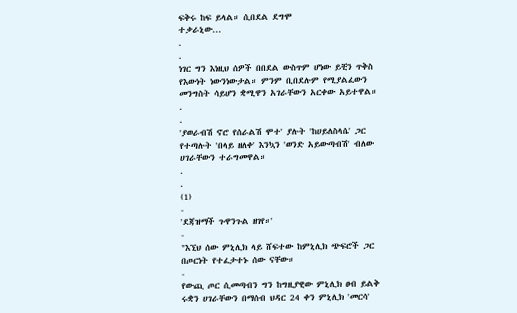ፍቅሩ ከፍ ይላል። ሲበደል ደግሞ
ተቃራኒው...
.
.
ነገር ግን እነዚህ ሰዎች በበደል ውስጥም ሆነው ይቺን ጥቅስ
የእውነት ነውንነውታል። ምንም ቢበደሉም የሚያልፈውን
መንግስት ሳይሆን ቋሚዋን አገራቸውን አርቀው አይተዋል።
.
.
'ያወራብሽ ኖሮ የሰራልሽ ሞተ' ያሉት 'ከሀይለስላሴ' ጋር
የተጣሉት 'በላይ ዘለቀ' እንኳን 'ወንድ አይውጣብሽ' ብለው
ሀገራቸውን ተራግመዋል።
.
.
(1)
-
'ደጃዝማች ጉዋንጉል ዘገየ።'
-
"እኚህ ሰው ምኒሊክ ላይ ሸፍተው ከምኒሊክ ጭፍሮች ጋር
በጦርነት የተፈታተኑ ሰው ናቸው።
-
የውጪ ጦር ሲመጣብን ግን ከግዚያዊው ምኒሊክ ፀብ ይልቅ
ሩቋን ሀገራቸውን በማሰብ ህዳር 24 ቀን ምኒሊክ 'መርሳ'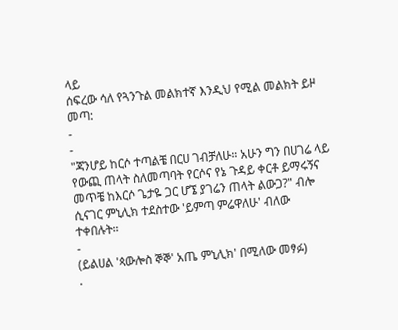ላይ
ሰፍረው ሳለ የጓንጉል መልክተኛ እንዲህ የሚል መልክት ይዞ
መጣ:
-
-
"ጃንሆይ ከርሶ ተጣልቼ በርሀ ገብቻለሁ። አሁን ግን በሀገሬ ላይ
የውጪ ጠላት ስለመጣባት የርሶና የኔ ጉዳይ ቀርቶ ይማሩኝና
መጥቼ ከእርሶ ጌታዬ ጋር ሆኜ ያገሬን ጠላት ልውጋ?" ብሎ
ሲናገር ምኒሊክ ተደስተው 'ይምጣ ምሬዋለሁ' ብለው
ተቀበሉት።
-
(ይልሀል 'ጳውሎስ ኞኞ' አጤ ምኒሊክ' በሚለው መፃፉ)
.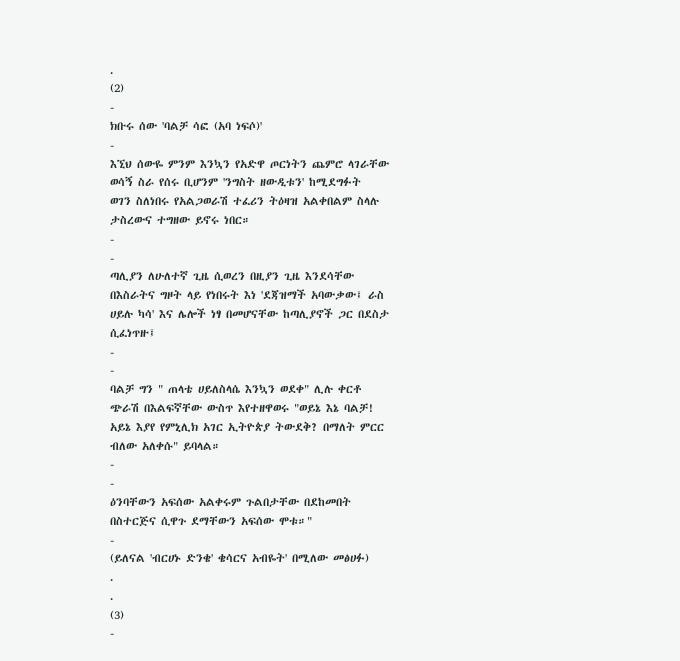.
(2)
-
ክቡሩ ሰው 'ባልቻ ሳፎ (አባ ነፍሶ)'
-
እኚህ ሰውዬ ምንም እንኳን የአድዋ ጦርነትን ጨምሮ ላገራቸው
ወሳኝ ስራ የሰሩ ቢሆንም 'ንግስት ዘውዲቱን' ከሚደግፉት
ወገን ስለነበሩ የአልጋወራሽ ተፈሪን ትዕዛዝ አልቀበልም ስላሉ
ታስረውና ተግዘው ይኖሩ ነበር።
-
-
ጣሊያን ለሁለተኛ ጊዜ ሲወረን በዚያን ጊዜ እንደሳቸው
በእስራትና ግዞት ላይ የነበሩት እነ 'ደጃዝማች አባውቃው፤ ራስ
ሀይሉ ካሳ' እና ሌሎች ነፃ በመሆናቸው ከጣሊያኖች ጋር በደስታ
ሲፈነጥዙ፤
-
-
ባልቻ ግን " ጠላቴ ሀይለስላሴ እንኳን ወደቀ" ሊሉ ቀርቶ
ጭራሽ በእልፍኛቸው ውስጥ እየተዘዋወሩ "ወይኔ እኔ ባልቻ!
አይኔ እያየ የምኒሊክ አገር ኢትዮጵያ ትውደቅ? በማለት ምርር
ብለው አለቀሱ" ይባላል።
-
-
ዕንባቸውን አፍሰው አልቀሩም ጉልበታቸው በደከመበት
በስተርጅና ሲዋጉ ደማቸውን አፍሰው ሞቱ።"
-
(ይለናል 'ብርሀኑ ድንቄ' ቄሳርና አብዬት' በሚለው መፅሀፉ)
.
.
(3)
-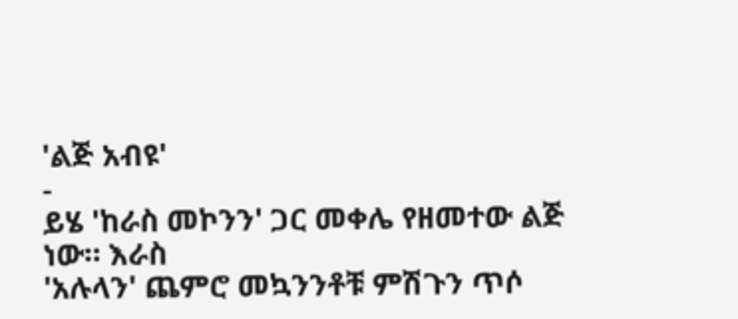'ልጅ አብዩ'
-
ይሄ 'ከራስ መኮንን' ጋር መቀሌ የዘመተው ልጅ ነው። እራስ
'አሉላን' ጨምሮ መኳንንቶቹ ምሽጉን ጥሶ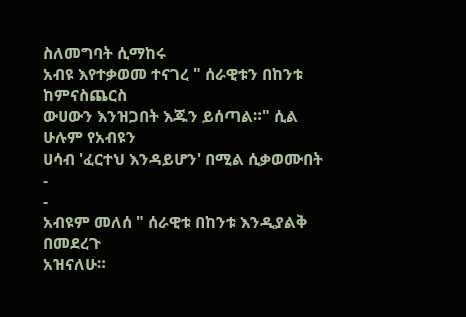ስለመግባት ሲማከሩ
አብዩ እየተቃወመ ተናገረ " ሰራዊቱን በከንቱ ከምናስጨርስ
ውሀውን እንዝጋበት እጁን ይሰጣል።" ሲል ሁሉም የአብዩን
ሀሳብ 'ፈርተህ እንዳይሆን' በሚል ሲቃወሙበት
-
-
አብዩም መለሰ " ሰራዊቱ በከንቱ እንዲያልቅ በመደረጉ
አዝናለሁ።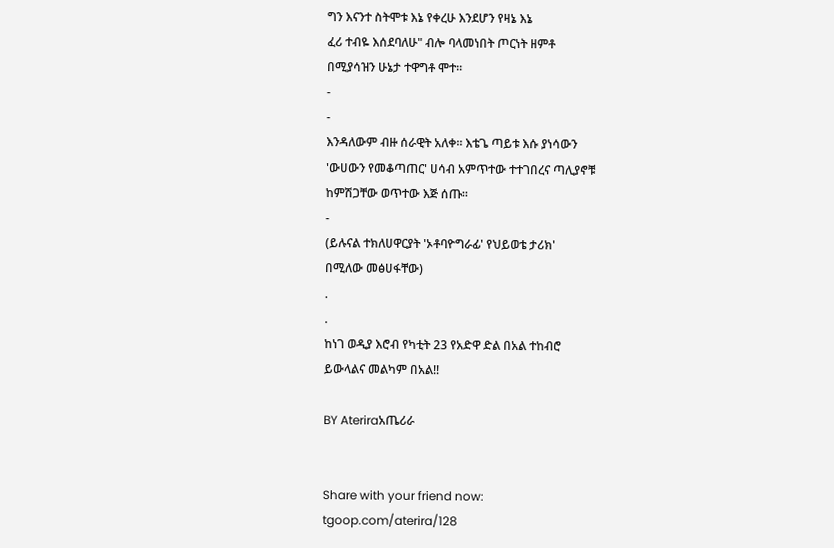ግን እናንተ ስትሞቱ እኔ የቀረሁ እንደሆን የዛኔ እኔ
ፈሪ ተብዬ እሰደባለሁ" ብሎ ባላመነበት ጦርነት ዘምቶ
በሚያሳዝን ሁኔታ ተዋግቶ ሞተ።
-
-
እንዳለውም ብዙ ሰራዊት አለቀ። እቴጌ ጣይቱ እሱ ያነሳውን
'ውሀውን የመቆጣጠር' ሀሳብ አምጥተው ተተገበረና ጣሊያኖቹ
ከምሽጋቸው ወጥተው እጅ ሰጡ።
-
(ይሉናል ተክለሀዋርያት 'ኦቶባዮግራፊ' የህይወቴ ታሪክ'
በሚለው መፅሀፋቸው)
.
.
ከነገ ወዲያ እሮብ የካቲት 23 የአድዋ ድል በአል ተከብሮ
ይውላልና መልካም በአል!!

BY Ateriraአጤሪራ


Share with your friend now:
tgoop.com/aterira/128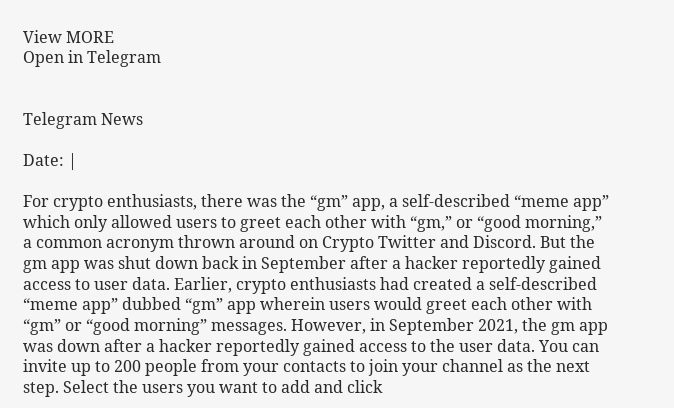View MORE
Open in Telegram


Telegram News

Date: |

For crypto enthusiasts, there was the “gm” app, a self-described “meme app” which only allowed users to greet each other with “gm,” or “good morning,” a common acronym thrown around on Crypto Twitter and Discord. But the gm app was shut down back in September after a hacker reportedly gained access to user data. Earlier, crypto enthusiasts had created a self-described “meme app” dubbed “gm” app wherein users would greet each other with “gm” or “good morning” messages. However, in September 2021, the gm app was down after a hacker reportedly gained access to the user data. You can invite up to 200 people from your contacts to join your channel as the next step. Select the users you want to add and click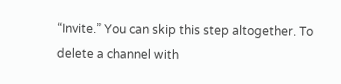“Invite.” You can skip this step altogether. To delete a channel with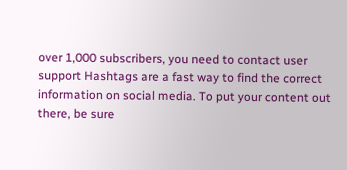over 1,000 subscribers, you need to contact user support Hashtags are a fast way to find the correct information on social media. To put your content out there, be sure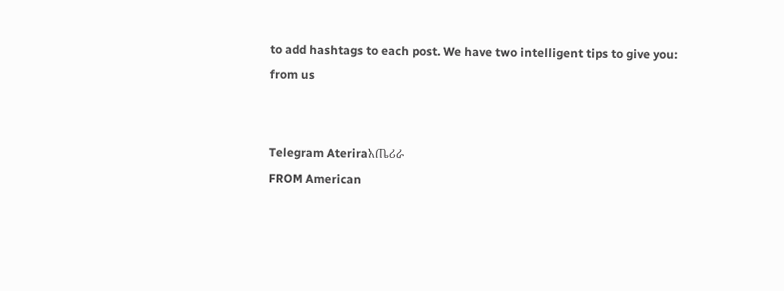to add hashtags to each post. We have two intelligent tips to give you:
from us


Telegram Ateriraአጤሪራ
FROM American